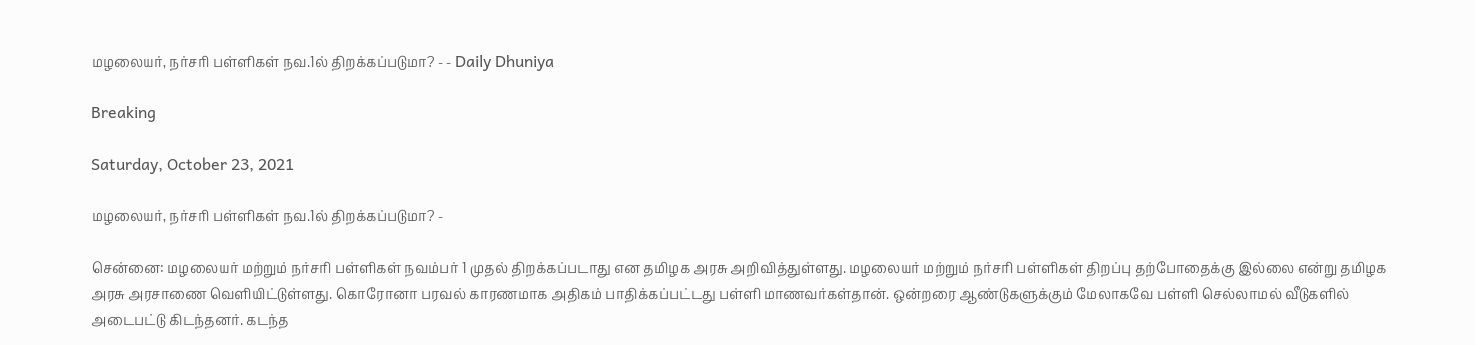மழலையர், நர்சரி பள்ளிகள் நவ.1ல் திறக்கப்படுமா? - - Daily Dhuniya

Breaking

Saturday, October 23, 2021

மழலையர், நர்சரி பள்ளிகள் நவ.1ல் திறக்கப்படுமா? -

சென்னை: மழலையர் மற்றும் நர்சரி பள்ளிகள் நவம்பர் 1 முதல் திறக்கப்படாது என தமிழக அரசு அறிவித்துள்ளது. மழலையர் மற்றும் நர்சரி பள்ளிகள் திறப்பு தற்போதைக்கு இல்லை என்று தமிழக அரசு அரசாணை வெளியிட்டுள்ளது. கொரோனா பரவல் காரணமாக அதிகம் பாதிக்கப்பட்டது பள்ளி மாணவர்கள்தான். ஒன்றரை ஆண்டுகளுக்கும் மேலாகவே பள்ளி செல்லாமல் வீடுகளில் அடைபட்டு கிடந்தனர். கடந்த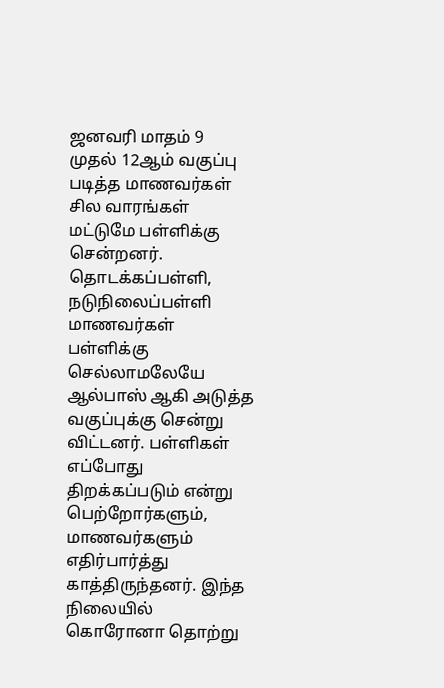ஜனவரி மாதம் 9 முதல் 12ஆம் வகுப்பு படித்த மாணவர்கள் சில வாரங்கள் மட்டுமே பள்ளிக்கு சென்றனர். தொடக்கப்பள்ளி, நடுநிலைப்பள்ளி மாணவர்கள் பள்ளிக்கு செல்லாமலேயே ஆல்பாஸ் ஆகி அடுத்த வகுப்புக்கு சென்று விட்டனர். பள்ளிகள் எப்போது திறக்கப்படும் என்று பெற்றோர்களும், மாணவர்களும் எதிர்பார்த்து காத்திருந்தனர். இந்த நிலையில் கொரோனா தொற்று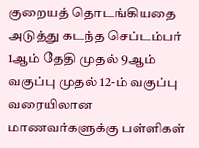குறையத் தொடங்கியதை அடுத்து கடந்த செப்டம்பர் 1ஆம் தேதி முதல் 9ஆம் வகுப்பு முதல் 12-ம் வகுப்பு வரையிலான மாணவர்களுக்கு பள்ளிகள்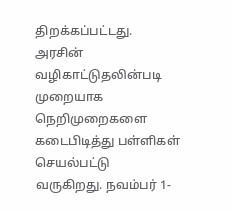திறக்கப்பட்டது. அரசின் வழிகாட்டுதலின்படி முறையாக நெறிமுறைகளை கடைபிடித்து பள்ளிகள் செயல்பட்டு வருகிறது. நவம்பர் 1-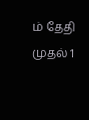ம் தேதி முதல் 1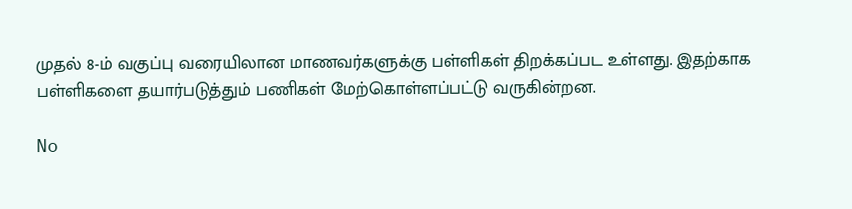முதல் 8-ம் வகுப்பு வரையிலான மாணவர்களுக்கு பள்ளிகள் திறக்கப்பட உள்ளது. இதற்காக பள்ளிகளை தயார்படுத்தும் பணிகள் மேற்கொள்ளப்பட்டு வருகின்றன.

No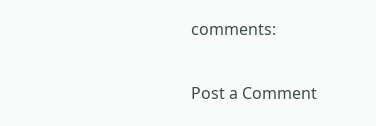comments:

Post a Comment